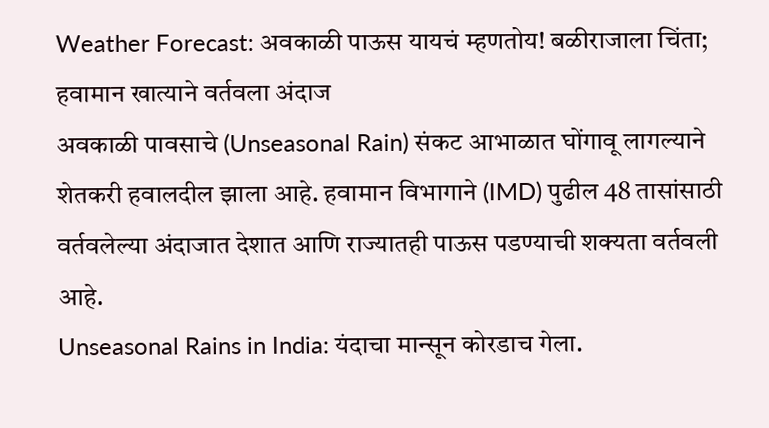Weather Forecast: अवकाळी पाऊस यायचं म्हणतोय! बळीराजाला चिंता; हवामान खात्याने वर्तवला अंदाज
अवकाळी पावसाचे (Unseasonal Rain) संकट आभाळात घोंगावू लागल्याने शेतकरी हवालदील झाला आहे. हवामान विभागाने (IMD) पुढील 48 तासांसाठी वर्तवलेल्या अंदाजात देशात आणि राज्यातही पाऊस पडण्याची शक्यता वर्तवली आहे.
Unseasonal Rains in India: यंदाचा मान्सून कोरडाच गेला.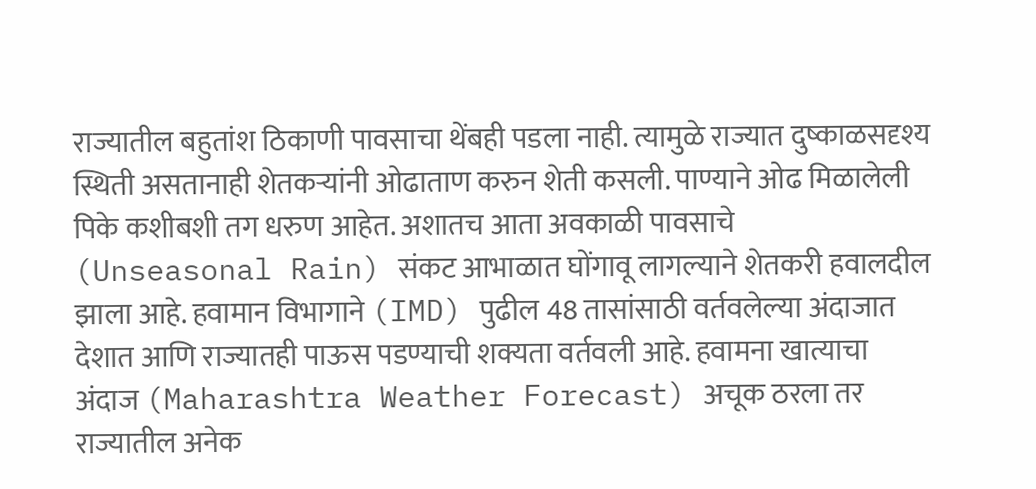राज्यातील बहुतांश ठिकाणी पावसाचा थेंबही पडला नाही. त्यामुळे राज्यात दुष्काळसदृश्य स्थिती असतानाही शेतकऱ्यांनी ओढाताण करुन शेती कसली. पाण्याने ओढ मिळालेली पिके कशीबशी तग धरुण आहेत. अशातच आता अवकाळी पावसाचे (Unseasonal Rain) संकट आभाळात घोंगावू लागल्याने शेतकरी हवालदील झाला आहे. हवामान विभागाने (IMD) पुढील 48 तासांसाठी वर्तवलेल्या अंदाजात देशात आणि राज्यातही पाऊस पडण्याची शक्यता वर्तवली आहे. हवामना खात्याचा अंदाज (Maharashtra Weather Forecast) अचूक ठरला तर राज्यातील अनेक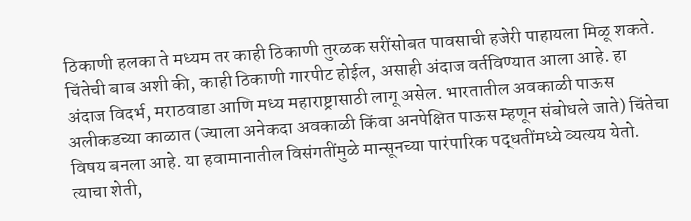ठिकाणी हलका ते मध्यम तर काही ठिकाणी तुरळक सरींसोबत पावसाची हजेरी पाहायला मिळू शकते. चिंतेची बाब अशी की, काही ठिकाणी गारपीट होईल, असाही अंदाज वर्तविण्यात आला आहे. हा अंदाज विदर्भ, मराठवाडा आणि मध्य महाराष्ट्रासाठी लागू असेल. भारतातील अवकाळी पाऊस अलीकडच्या काळात (ज्याला अनेकदा अवकाळी किंवा अनपेक्षित पाऊस म्हणून संबोधले जाते) चिंतेचा विषय बनला आहे. या हवामानातील विसंगतींमुळे मान्सूनच्या पारंपारिक पद्धतींमध्ये व्यत्यय येतो. त्याचा शेती,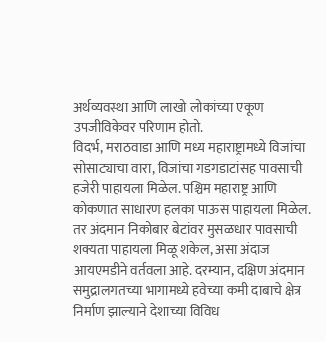अर्थव्यवस्था आणि लाखो लोकांच्या एकूण उपजीविकेवर परिणाम होतो.
विदर्भ, मराठवाडा आणि मध्य महाराष्ट्रामध्ये विजांचा सोसाट्याचा वारा, विजांचा गडगडाटांसह पावसाची हजेरी पाहायला मिळेल. पश्चिम महाराष्ट्र आणि कोकणात साधारण हलका पाऊस पाहायला मिळेल. तर अंदमान निकोबार बेटांवर मुसळधार पावसाची शक्यता पाहायला मिळू शकेल, असा अंदाज आयएमडीने वर्तवला आहे. दरम्यान, दक्षिण अंदमान समुद्रालगतच्या भागामध्ये हवेच्या कमी दाबाचे क्षेत्र निर्माण झाल्याने देशाच्या विविध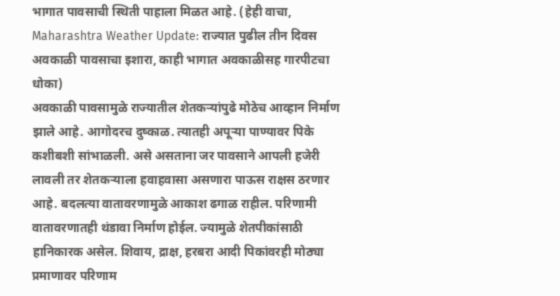भागात पावसाची स्थिती पाहाला मिळत आहे. (हेही वाचा, Maharashtra Weather Update: राज्यात पुढील तीन दिवस अवकाळी पावसाचा इशारा, काही भागात अवकाळीसह गारपीटचा धोका)
अवकाळी पावसामुळे राज्यातील शेतकऱ्यांपुढे मोठेच आव्हान निर्माण झाले आहे. आगोदरच दुष्काळ. त्यातही अपूऱ्या पाण्यावर पिके कशीबशी सांभाळली. असे असताना जर पावसाने आपली हजेरी लावली तर शेतकऱ्याला हवाहवासा असणारा पाऊस राक्षस ठरणार आहे. बदलत्या वातावरणामुळे आकाश ढगाळ राहील. परिणामी वातावरणातही थंडावा निर्माण होईल. ज्यामुळे शेतपीकांसाठी हानिकारक असेल. शिवाय, द्राक्ष, हरबरा आदी पिकांवरही मोठ्या प्रमाणावर परिणाम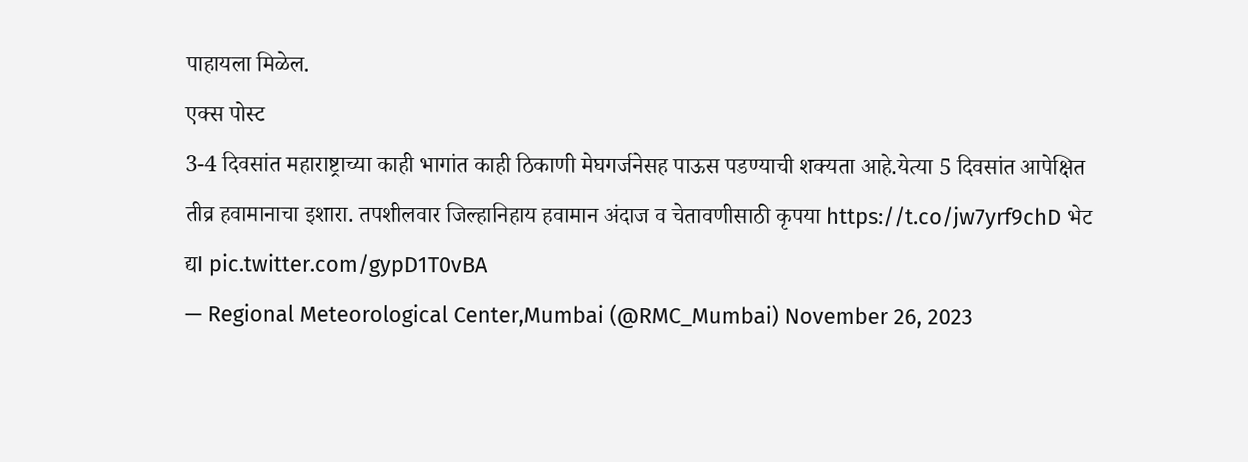पाहायला मिळेल.
एक्स पोस्ट
3-4 दिवसांत महाराष्ट्राच्या काही भागांत काही ठिकाणी मेघगर्जनेसह पाऊस पडण्याची शक्यता आहे.येत्या 5 दिवसांत आपेक्षित तीव्र हवामानाचा इशारा. तपशीलवार जिल्हानिहाय हवामान अंदाज व चेतावणीसाठी कृपया https://t.co/jw7yrf9chD भेट द्यI pic.twitter.com/gypD1T0vBA
— Regional Meteorological Center,Mumbai (@RMC_Mumbai) November 26, 2023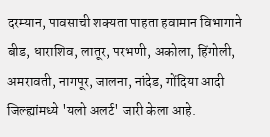दरम्यान, पावसाची शक्यता पाहता हवामान विभागाने बीड, धाराशिव, लातूर, परभणी, अकोला, हिंगोली, अमरावती, नागपूर, जालना, नांदेड, गोंदिया आदी जिल्ह्यांमध्ये 'यलो अलर्ट' जारी केला आहे.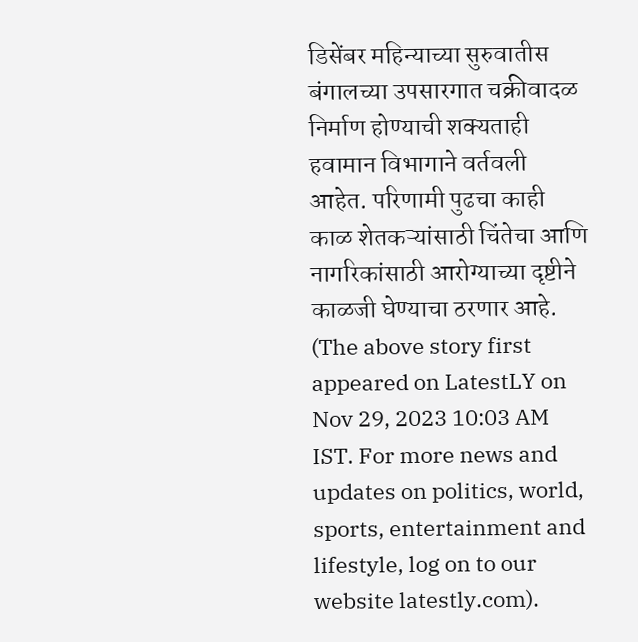डिसेंबर महिन्याच्या सुरुवातीस बंगालच्या उपसारगात चक्रीवादळ निर्माण होण्याची शक्यताही हवामान विभागाने वर्तवली आहेत. परिणामी पुढचा काही काळ शेतकऱ्यांसाठी चिंतेचा आणि नागरिकांसाठी आरोग्याच्या दृष्टीने काळजी घेण्याचा ठरणार आहे.
(The above story first appeared on LatestLY on Nov 29, 2023 10:03 AM IST. For more news and updates on politics, world, sports, entertainment and lifestyle, log on to our website latestly.com).